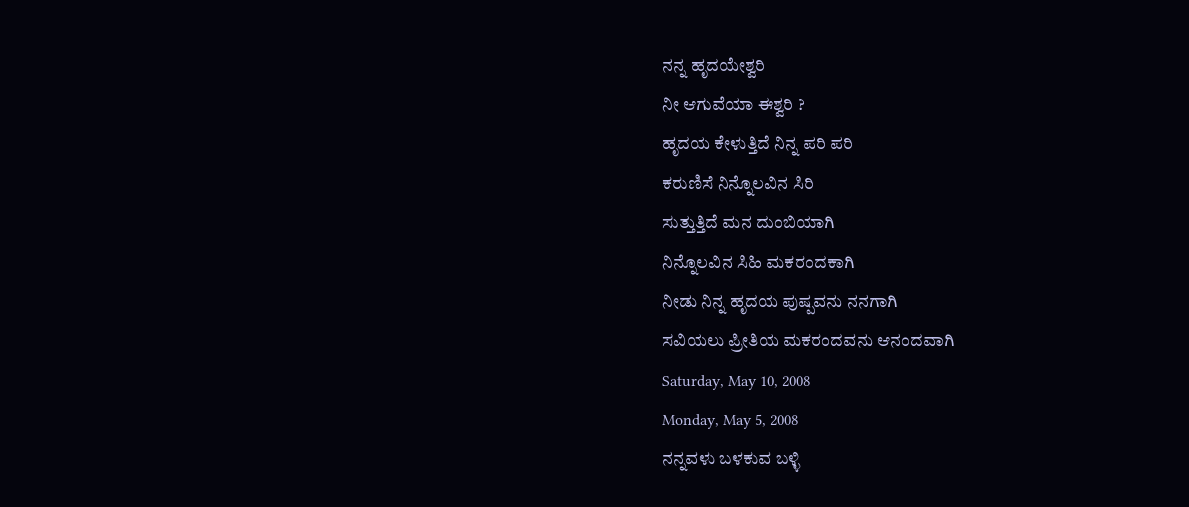ನನ್ನ ಹೃದಯೇಶ್ವರಿ
ನೀ ಆಗುವೆಯಾ ಈಶ್ವರಿ ?
ಹೃದಯ ಕೇಳುತ್ತಿದೆ ನಿನ್ನ ಪರಿ ಪರಿ
ಕರುಣಿಸೆ ನಿನ್ನೊಲವಿನ ಸಿರಿ
ಸುತ್ತುತ್ತಿದೆ ಮನ ದುಂಬಿಯಾಗಿ
ನಿನ್ನೊಲವಿನ ಸಿಹಿ ಮಕರಂದಕಾಗಿ
ನೀಡು ನಿನ್ನ ಹೃದಯ ಪುಷ್ಪವನು ನನಗಾಗಿ
ಸವಿಯಲು ಪ್ರೀತಿಯ ಮಕರಂದವನು ಆನಂದವಾಗಿ
Saturday, May 10, 2008
Monday, May 5, 2008
ನನ್ನವಳು ಬಳಕುವ ಬಳ್ಳಿ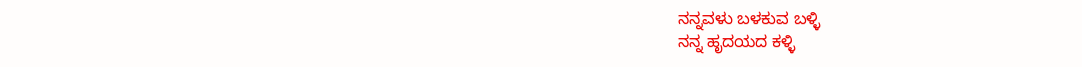ನನ್ನವಳು ಬಳಕುವ ಬಳ್ಳಿ
ನನ್ನ ಹೃದಯದ ಕಳ್ಳಿ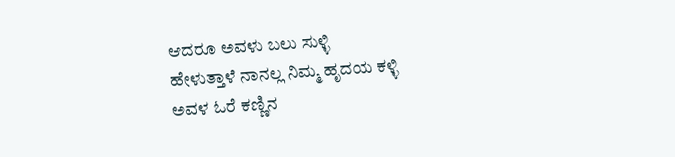ಆದರೂ ಅವಳು ಬಲು ಸುಳ್ಳಿ
ಹೇಳುತ್ತಾಳೆ ನಾನಲ್ಲ ನಿಮ್ಮ ಹೃದಯ ಕಳ್ಳಿ
ಅವಳ ಓರೆ ಕಣ್ಣಿನ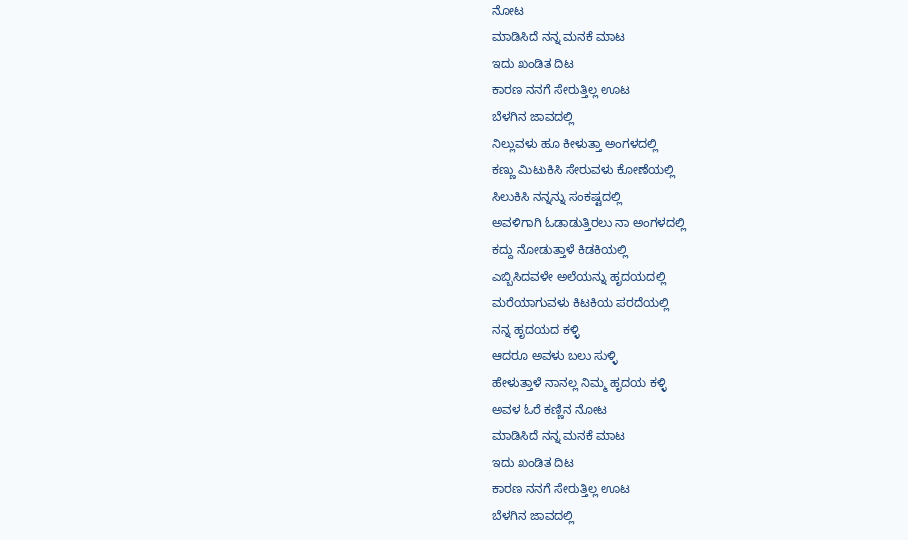ನೋಟ
ಮಾಡಿಸಿದೆ ನನ್ನ ಮನಕೆ ಮಾಟ
ಇದು ಖಂಡಿತ ದಿಟ
ಕಾರಣ ನನಗೆ ಸೇರುತ್ತಿಲ್ಲ ಊಟ
ಬೆಳಗಿನ ಜಾವದಲ್ಲಿ
ನಿಲ್ಲುವಳು ಹೂ ಕೀಳುತ್ತಾ ಅಂಗಳದಲ್ಲಿ
ಕಣ್ಣು ಮಿಟುಕಿಸಿ ಸೇರುವಳು ಕೋಣೆಯಲ್ಲಿ
ಸಿಲುಕಿಸಿ ನನ್ನನ್ನು ಸಂಕಷ್ಟದಲ್ಲಿ
ಅವಳಿಗಾಗಿ ಓಡಾಡುತ್ತಿರಲು ನಾ ಅಂಗಳದಲ್ಲಿ
ಕದ್ದು ನೋಡುತ್ತಾಳೆ ಕಿಡಕಿಯಲ್ಲಿ
ಎಬ್ಬಿಸಿದವಳೇ ಅಲೆಯನ್ನು ಹೃದಯದಲ್ಲಿ
ಮರೆಯಾಗುವಳು ಕಿಟಕಿಯ ಪರದೆಯಲ್ಲಿ
ನನ್ನ ಹೃದಯದ ಕಳ್ಳಿ
ಆದರೂ ಅವಳು ಬಲು ಸುಳ್ಳಿ
ಹೇಳುತ್ತಾಳೆ ನಾನಲ್ಲ ನಿಮ್ಮ ಹೃದಯ ಕಳ್ಳಿ
ಅವಳ ಓರೆ ಕಣ್ಣಿನ ನೋಟ
ಮಾಡಿಸಿದೆ ನನ್ನ ಮನಕೆ ಮಾಟ
ಇದು ಖಂಡಿತ ದಿಟ
ಕಾರಣ ನನಗೆ ಸೇರುತ್ತಿಲ್ಲ ಊಟ
ಬೆಳಗಿನ ಜಾವದಲ್ಲಿ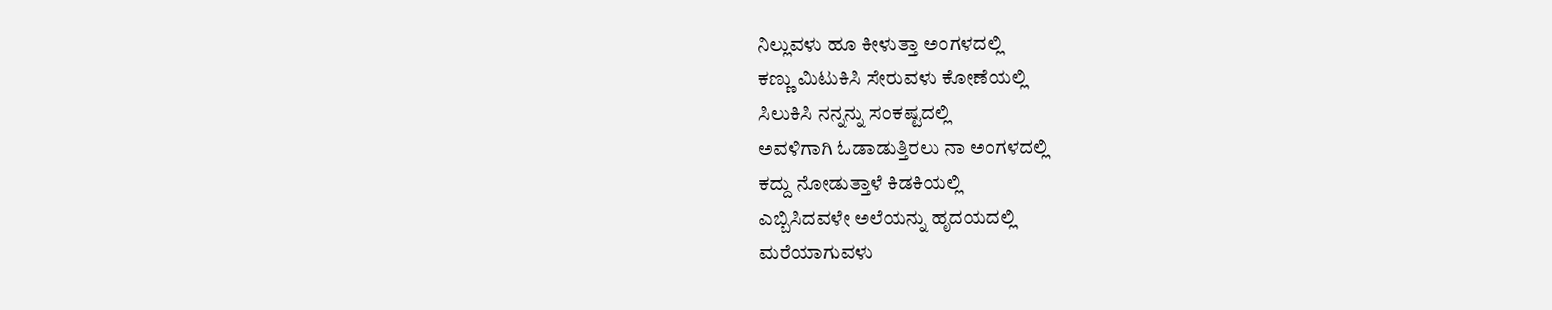ನಿಲ್ಲುವಳು ಹೂ ಕೀಳುತ್ತಾ ಅಂಗಳದಲ್ಲಿ
ಕಣ್ಣು ಮಿಟುಕಿಸಿ ಸೇರುವಳು ಕೋಣೆಯಲ್ಲಿ
ಸಿಲುಕಿಸಿ ನನ್ನನ್ನು ಸಂಕಷ್ಟದಲ್ಲಿ
ಅವಳಿಗಾಗಿ ಓಡಾಡುತ್ತಿರಲು ನಾ ಅಂಗಳದಲ್ಲಿ
ಕದ್ದು ನೋಡುತ್ತಾಳೆ ಕಿಡಕಿಯಲ್ಲಿ
ಎಬ್ಬಿಸಿದವಳೇ ಅಲೆಯನ್ನು ಹೃದಯದಲ್ಲಿ
ಮರೆಯಾಗುವಳು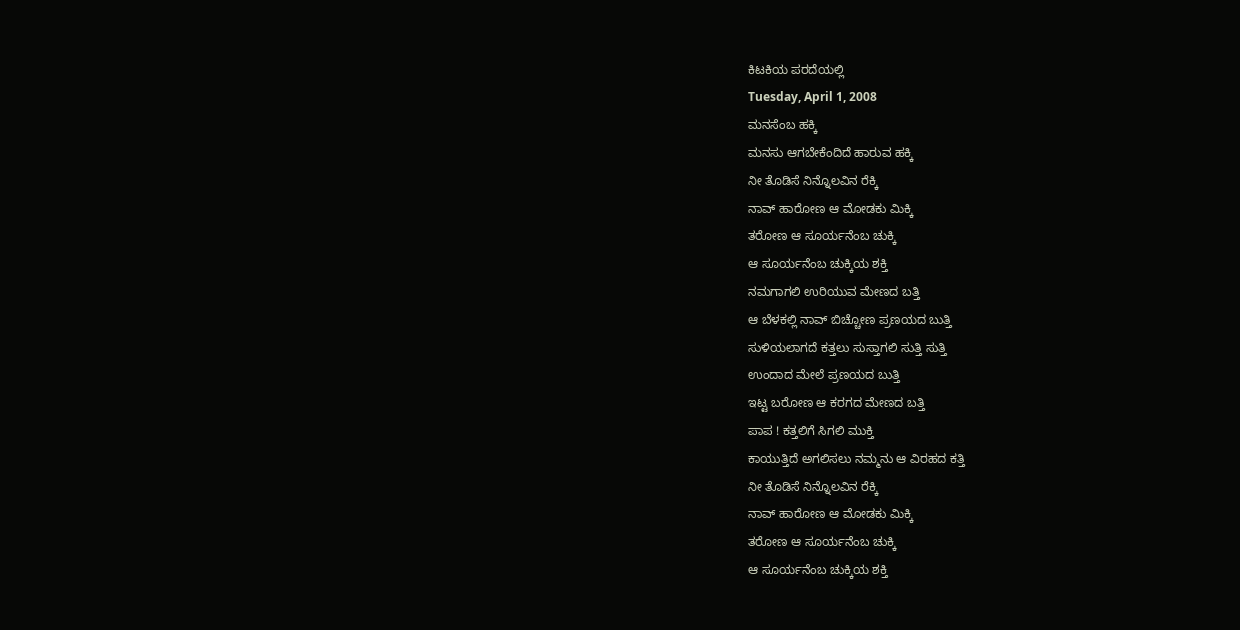ಕಿಟಕಿಯ ಪರದೆಯಲ್ಲಿ
Tuesday, April 1, 2008
ಮನಸೆಂಬ ಹಕ್ಕಿ
ಮನಸು ಆಗಬೇಕೆಂದಿದೆ ಹಾರುವ ಹಕ್ಕಿ
ನೀ ತೊಡಿಸೆ ನಿನ್ನೊಲವಿನ ರೆಕ್ಕಿ
ನಾವ್ ಹಾರೋಣ ಆ ಮೋಡಕು ಮಿಕ್ಕಿ
ತರೋಣ ಆ ಸೂರ್ಯನೆಂಬ ಚುಕ್ಕಿ
ಆ ಸೂರ್ಯನೆಂಬ ಚುಕ್ಕಿಯ ಶಕ್ತಿ
ನಮಗಾಗಲಿ ಉರಿಯುವ ಮೇಣದ ಬತ್ತಿ
ಆ ಬೆಳಕಲ್ಲಿ ನಾವ್ ಬಿಚ್ಚೋಣ ಪ್ರಣಯದ ಬುತ್ತಿ
ಸುಳಿಯಲಾಗದೆ ಕತ್ತಲು ಸುಸ್ತಾಗಲಿ ಸುತ್ತಿ ಸುತ್ತಿ
ಉಂದಾದ ಮೇಲೆ ಪ್ರಣಯದ ಬುತ್ತಿ
ಇಟ್ಟ ಬರೋಣ ಆ ಕರಗದ ಮೇಣದ ಬತ್ತಿ
ಪಾಪ ! ಕತ್ತಲಿಗೆ ಸಿಗಲಿ ಮುಕ್ತಿ
ಕಾಯುತ್ತಿದೆ ಅಗಲಿಸಲು ನಮ್ಮನು ಆ ವಿರಹದ ಕತ್ತಿ
ನೀ ತೊಡಿಸೆ ನಿನ್ನೊಲವಿನ ರೆಕ್ಕಿ
ನಾವ್ ಹಾರೋಣ ಆ ಮೋಡಕು ಮಿಕ್ಕಿ
ತರೋಣ ಆ ಸೂರ್ಯನೆಂಬ ಚುಕ್ಕಿ
ಆ ಸೂರ್ಯನೆಂಬ ಚುಕ್ಕಿಯ ಶಕ್ತಿ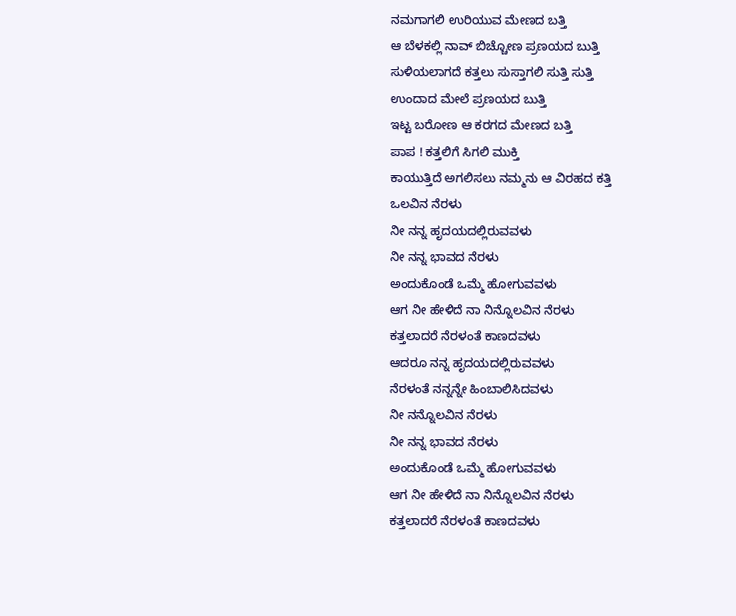ನಮಗಾಗಲಿ ಉರಿಯುವ ಮೇಣದ ಬತ್ತಿ
ಆ ಬೆಳಕಲ್ಲಿ ನಾವ್ ಬಿಚ್ಚೋಣ ಪ್ರಣಯದ ಬುತ್ತಿ
ಸುಳಿಯಲಾಗದೆ ಕತ್ತಲು ಸುಸ್ತಾಗಲಿ ಸುತ್ತಿ ಸುತ್ತಿ
ಉಂದಾದ ಮೇಲೆ ಪ್ರಣಯದ ಬುತ್ತಿ
ಇಟ್ಟ ಬರೋಣ ಆ ಕರಗದ ಮೇಣದ ಬತ್ತಿ
ಪಾಪ ! ಕತ್ತಲಿಗೆ ಸಿಗಲಿ ಮುಕ್ತಿ
ಕಾಯುತ್ತಿದೆ ಅಗಲಿಸಲು ನಮ್ಮನು ಆ ವಿರಹದ ಕತ್ತಿ
ಒಲವಿನ ನೆರಳು
ನೀ ನನ್ನ ಹೃದಯದಲ್ಲಿರುವವಳು
ನೀ ನನ್ನ ಭಾವದ ನೆರಳು
ಅಂದುಕೊಂಡೆ ಒಮ್ಮೆ ಹೋಗುವವಳು
ಆಗ ನೀ ಹೇಳಿದೆ ನಾ ನಿನ್ನೊಲವಿನ ನೆರಳು
ಕತ್ತಲಾದರೆ ನೆರಳಂತೆ ಕಾಣದವಳು
ಆದರೂ ನನ್ನ ಹೃದಯದಲ್ಲಿರುವವಳು
ನೆರಳಂತೆ ನನ್ನನ್ನೇ ಹಿಂಬಾಲಿಸಿದವಳು
ನೀ ನನ್ನೊಲವಿನ ನೆರಳು
ನೀ ನನ್ನ ಭಾವದ ನೆರಳು
ಅಂದುಕೊಂಡೆ ಒಮ್ಮೆ ಹೋಗುವವಳು
ಆಗ ನೀ ಹೇಳಿದೆ ನಾ ನಿನ್ನೊಲವಿನ ನೆರಳು
ಕತ್ತಲಾದರೆ ನೆರಳಂತೆ ಕಾಣದವಳು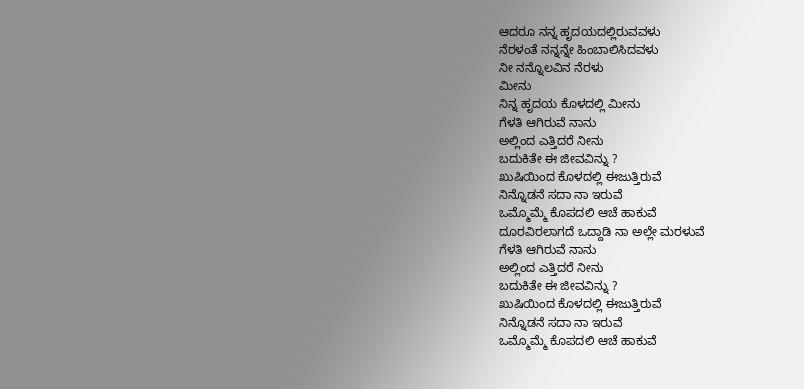ಆದರೂ ನನ್ನ ಹೃದಯದಲ್ಲಿರುವವಳು
ನೆರಳಂತೆ ನನ್ನನ್ನೇ ಹಿಂಬಾಲಿಸಿದವಳು
ನೀ ನನ್ನೊಲವಿನ ನೆರಳು
ಮೀನು
ನಿನ್ನ ಹೃದಯ ಕೊಳದಲ್ಲಿ ಮೀನು
ಗೆಳತಿ ಆಗಿರುವೆ ನಾನು
ಅಲ್ಲಿಂದ ಎತ್ತಿದರೆ ನೀನು
ಬದುಕಿತೇ ಈ ಜೀವವಿನ್ನು ?
ಖುಷಿಯಿಂದ ಕೊಳದಲ್ಲಿ ಈಜುತ್ತಿರುವೆ
ನಿನ್ನೊಡನೆ ಸದಾ ನಾ ಇರುವೆ
ಒಮ್ಮೊಮ್ಮೆ ಕೊಪದಲಿ ಆಚೆ ಹಾಕುವೆ
ದೂರವಿರಲಾಗದೆ ಒದ್ದಾಡಿ ನಾ ಅಲ್ಲೇ ಮರಳುವೆ
ಗೆಳತಿ ಆಗಿರುವೆ ನಾನು
ಅಲ್ಲಿಂದ ಎತ್ತಿದರೆ ನೀನು
ಬದುಕಿತೇ ಈ ಜೀವವಿನ್ನು ?
ಖುಷಿಯಿಂದ ಕೊಳದಲ್ಲಿ ಈಜುತ್ತಿರುವೆ
ನಿನ್ನೊಡನೆ ಸದಾ ನಾ ಇರುವೆ
ಒಮ್ಮೊಮ್ಮೆ ಕೊಪದಲಿ ಆಚೆ ಹಾಕುವೆ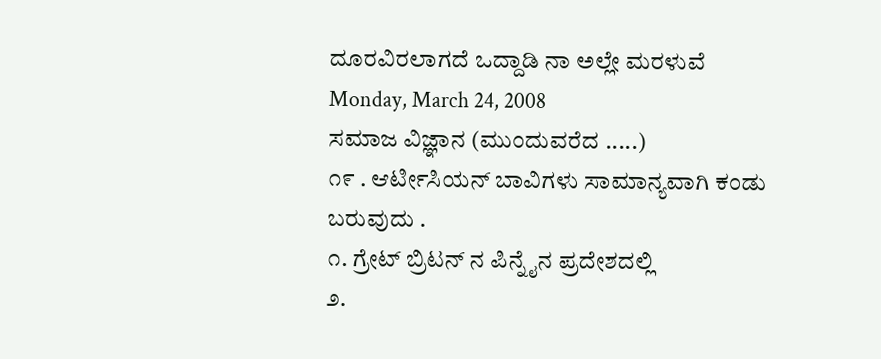ದೂರವಿರಲಾಗದೆ ಒದ್ದಾಡಿ ನಾ ಅಲ್ಲೇ ಮರಳುವೆ
Monday, March 24, 2008
ಸಮಾಜ ವಿಜ್ಞಾನ (ಮುಂದುವರೆದ .....)
೧೯ . ಆರ್ಟೀಸಿಯನ್ ಬಾವಿಗಳು ಸಾಮಾನ್ಯವಾಗಿ ಕಂಡು ಬರುವುದು .
೧. ಗ್ರೇಟ್ ಬ್ರಿಟನ್ ನ ಪಿನ್ನೈನ ಪ್ರದೇಶದಲ್ಲಿ
೨.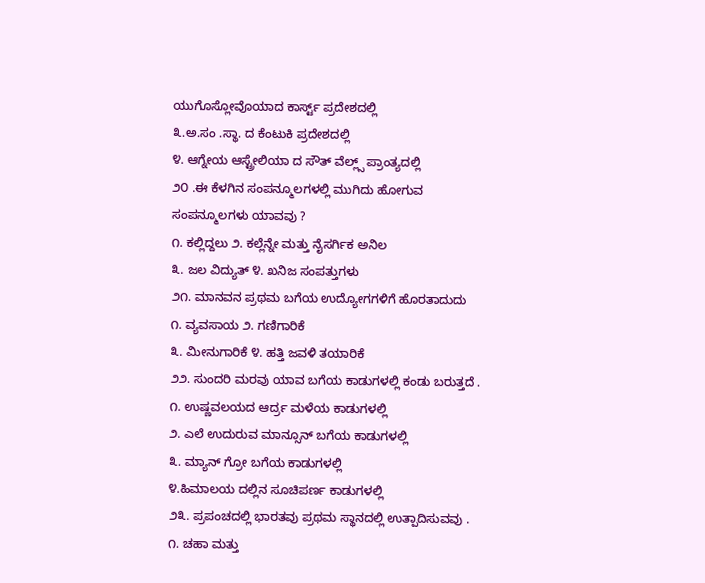ಯುಗೊಸ್ಲೋವೊಯಾದ ಕಾರ್ಸ್ಟ್ ಪ್ರದೇಶದಲ್ಲಿ
೩.ಅ.ಸಂ .ಸ್ಥಾ. ದ ಕೆಂಟುಕಿ ಪ್ರದೇಶದಲ್ಲಿ
೪. ಆಗ್ನೇಯ ಆಸ್ಟ್ರೇಲಿಯಾ ದ ಸೌತ್ ವೆಲ್ಲ್ಸ್ ಪ್ರಾಂತ್ಯದಲ್ಲಿ
೨೦ .ಈ ಕೆಳಗಿನ ಸಂಪನ್ಮೂಲಗಳಲ್ಲಿ ಮುಗಿದು ಹೋಗುವ
ಸಂಪನ್ಮೂಲಗಳು ಯಾವವು ?
೧. ಕಲ್ಲಿದ್ದಲು ೨. ಕಲ್ಲೆನ್ನೇ ಮತ್ತು ನೈಸರ್ಗಿಕ ಅನಿಲ
೩. ಜಲ ವಿದ್ಯುತ್ ೪. ಖನಿಜ ಸಂಪತ್ತುಗಳು
೨೧. ಮಾನವನ ಪ್ರಥಮ ಬಗೆಯ ಉದ್ಯೋಗಗಳಿಗೆ ಹೊರತಾದುದು
೧. ವ್ಯವಸಾಯ ೨. ಗಣಿಗಾರಿಕೆ
೩. ಮೀನುಗಾರಿಕೆ ೪. ಹತ್ತಿ ಜವಳಿ ತಯಾರಿಕೆ
೨೨. ಸುಂದರಿ ಮರವು ಯಾವ ಬಗೆಯ ಕಾಡುಗಳಲ್ಲಿ ಕಂಡು ಬರುತ್ತದೆ .
೧. ಉಷ್ಣವಲಯದ ಆರ್ದ್ರ ಮಳೆಯ ಕಾಡುಗಳಲ್ಲಿ
೨. ಎಲೆ ಉದುರುವ ಮಾನ್ಸೂನ್ ಬಗೆಯ ಕಾಡುಗಳಲ್ಲಿ
೩. ಮ್ಯಾನ್ ಗ್ರೋ ಬಗೆಯ ಕಾಡುಗಳಲ್ಲಿ
೪.ಹಿಮಾಲಯ ದಲ್ಲಿನ ಸೂಚಿಪರ್ಣ ಕಾಡುಗಳಲ್ಲಿ
೨೩. ಪ್ರಪಂಚದಲ್ಲಿ ಭಾರತವು ಪ್ರಥಮ ಸ್ಥಾನದಲ್ಲಿ ಉತ್ಪಾದಿಸುವವು .
೧. ಚಹಾ ಮತ್ತು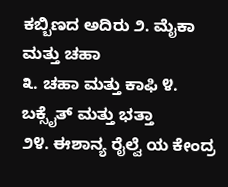ಕಬ್ಬಿಣದ ಅದಿರು ೨. ಮೈಕಾ ಮತ್ತು ಚಹಾ
೩. ಚಹಾ ಮತ್ತು ಕಾಫಿ ೪. ಬಕ್ಸೈತ್ ಮತ್ತು ಭತ್ತಾ
೨೪. ಈಶಾನ್ಯ ರೈಲ್ವೆ ಯ ಕೇಂದ್ರ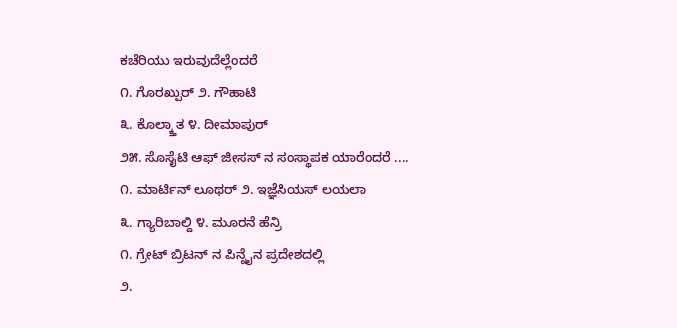ಕಚೆರಿಯು ಇರುವುದೆಲ್ಲೆಂದರೆ
೧. ಗೊರಖ್ಪುರ್ ೨. ಗೌಹಾಟಿ
೩. ಕೊಲ್ಕ್ತಾತ ೪. ದೀಮಾಪುರ್
೨೫. ಸೊಸೈಟಿ ಆಫ್ ಜೀಸಸ್ ನ ಸಂಸ್ಥಾಪಕ ಯಾರೆಂದರೆ ....
೧. ಮಾರ್ಟಿನ್ ಲೂಥರ್ ೨. ಇಜ್ಞೆಸಿಯಸ್ ಲಯಲಾ
೩. ಗ್ಯಾರಿಬಾಲ್ದಿ ೪. ಮೂರನೆ ಹೆನ್ರಿ
೧. ಗ್ರೇಟ್ ಬ್ರಿಟನ್ ನ ಪಿನ್ನೈನ ಪ್ರದೇಶದಲ್ಲಿ
೨.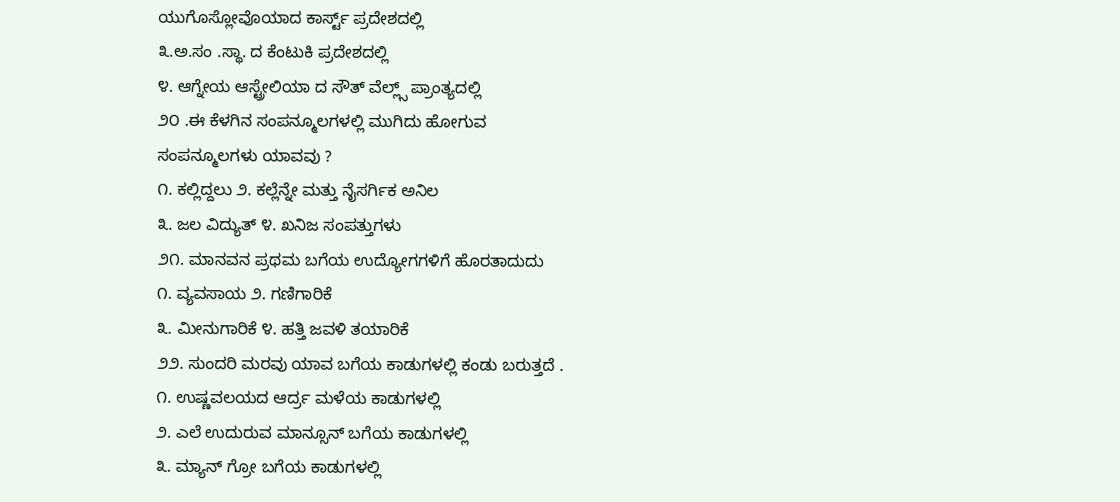ಯುಗೊಸ್ಲೋವೊಯಾದ ಕಾರ್ಸ್ಟ್ ಪ್ರದೇಶದಲ್ಲಿ
೩.ಅ.ಸಂ .ಸ್ಥಾ. ದ ಕೆಂಟುಕಿ ಪ್ರದೇಶದಲ್ಲಿ
೪. ಆಗ್ನೇಯ ಆಸ್ಟ್ರೇಲಿಯಾ ದ ಸೌತ್ ವೆಲ್ಲ್ಸ್ ಪ್ರಾಂತ್ಯದಲ್ಲಿ
೨೦ .ಈ ಕೆಳಗಿನ ಸಂಪನ್ಮೂಲಗಳಲ್ಲಿ ಮುಗಿದು ಹೋಗುವ
ಸಂಪನ್ಮೂಲಗಳು ಯಾವವು ?
೧. ಕಲ್ಲಿದ್ದಲು ೨. ಕಲ್ಲೆನ್ನೇ ಮತ್ತು ನೈಸರ್ಗಿಕ ಅನಿಲ
೩. ಜಲ ವಿದ್ಯುತ್ ೪. ಖನಿಜ ಸಂಪತ್ತುಗಳು
೨೧. ಮಾನವನ ಪ್ರಥಮ ಬಗೆಯ ಉದ್ಯೋಗಗಳಿಗೆ ಹೊರತಾದುದು
೧. ವ್ಯವಸಾಯ ೨. ಗಣಿಗಾರಿಕೆ
೩. ಮೀನುಗಾರಿಕೆ ೪. ಹತ್ತಿ ಜವಳಿ ತಯಾರಿಕೆ
೨೨. ಸುಂದರಿ ಮರವು ಯಾವ ಬಗೆಯ ಕಾಡುಗಳಲ್ಲಿ ಕಂಡು ಬರುತ್ತದೆ .
೧. ಉಷ್ಣವಲಯದ ಆರ್ದ್ರ ಮಳೆಯ ಕಾಡುಗಳಲ್ಲಿ
೨. ಎಲೆ ಉದುರುವ ಮಾನ್ಸೂನ್ ಬಗೆಯ ಕಾಡುಗಳಲ್ಲಿ
೩. ಮ್ಯಾನ್ ಗ್ರೋ ಬಗೆಯ ಕಾಡುಗಳಲ್ಲಿ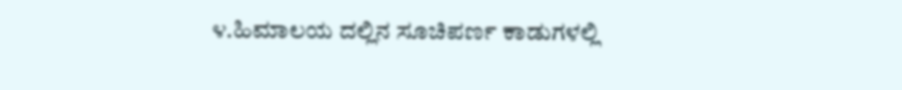೪.ಹಿಮಾಲಯ ದಲ್ಲಿನ ಸೂಚಿಪರ್ಣ ಕಾಡುಗಳಲ್ಲಿ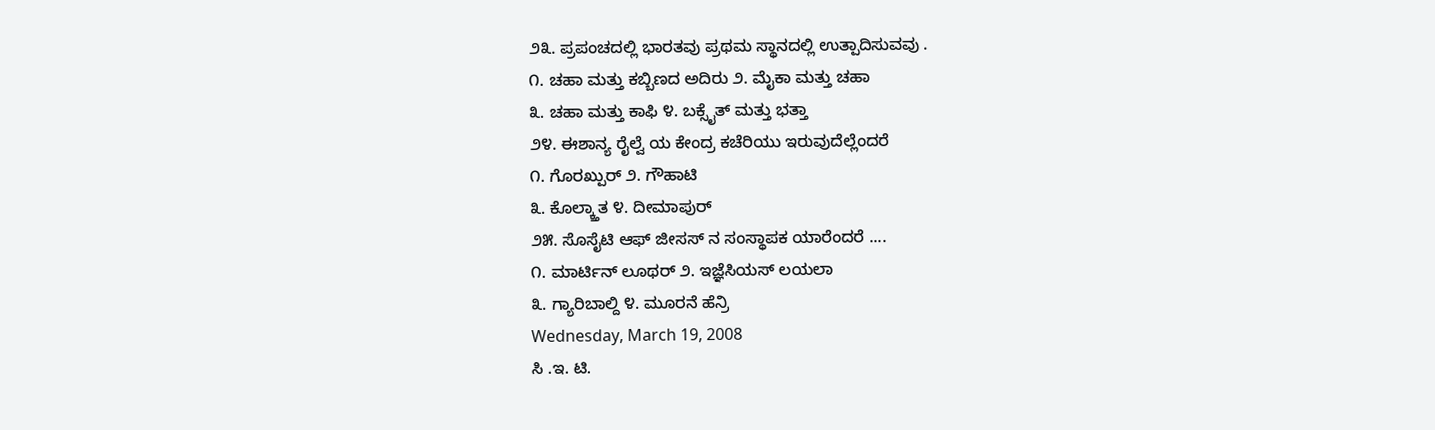೨೩. ಪ್ರಪಂಚದಲ್ಲಿ ಭಾರತವು ಪ್ರಥಮ ಸ್ಥಾನದಲ್ಲಿ ಉತ್ಪಾದಿಸುವವು .
೧. ಚಹಾ ಮತ್ತು ಕಬ್ಬಿಣದ ಅದಿರು ೨. ಮೈಕಾ ಮತ್ತು ಚಹಾ
೩. ಚಹಾ ಮತ್ತು ಕಾಫಿ ೪. ಬಕ್ಸೈತ್ ಮತ್ತು ಭತ್ತಾ
೨೪. ಈಶಾನ್ಯ ರೈಲ್ವೆ ಯ ಕೇಂದ್ರ ಕಚೆರಿಯು ಇರುವುದೆಲ್ಲೆಂದರೆ
೧. ಗೊರಖ್ಪುರ್ ೨. ಗೌಹಾಟಿ
೩. ಕೊಲ್ಕ್ತಾತ ೪. ದೀಮಾಪುರ್
೨೫. ಸೊಸೈಟಿ ಆಫ್ ಜೀಸಸ್ ನ ಸಂಸ್ಥಾಪಕ ಯಾರೆಂದರೆ ....
೧. ಮಾರ್ಟಿನ್ ಲೂಥರ್ ೨. ಇಜ್ಞೆಸಿಯಸ್ ಲಯಲಾ
೩. ಗ್ಯಾರಿಬಾಲ್ದಿ ೪. ಮೂರನೆ ಹೆನ್ರಿ
Wednesday, March 19, 2008
ಸಿ .ಇ. ಟಿ.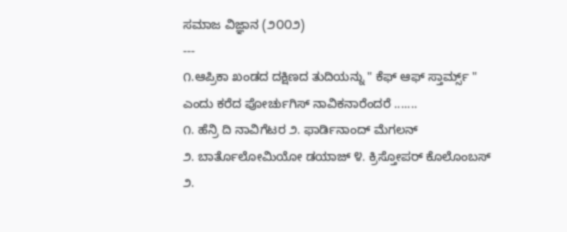ಸಮಾಜ ವಿಜ್ಞಾನ (೨೦೦೨)
---
೧.ಆಪ್ರಿಕಾ ಖಂಡದ ದಕ್ಷಿಣದ ತುದಿಯನ್ನು " ಕೆಫ್ ಆಫ್ ಸ್ತಾರ್ಮ್ಸ್ "
ಎಂದು ಕರೆದ ಪೋರ್ಚುಗಿಸ್ ನಾವಿಕನಾರೆಂದರೆ .......
೧. ಹೆನ್ರಿ ದಿ ನಾವಿಗೆಟರ ೨. ಫಾರ್ಡಿನಾಂದ್ ಮೆಗಲನ್
೨. ಬಾರ್ತೊಲೋಮಿಯೋ ಡಯಾಜ್ ೪. ಕ್ರಿಸ್ತೋಪರ್ ಕೊಲೊಂಬಸ್
೨.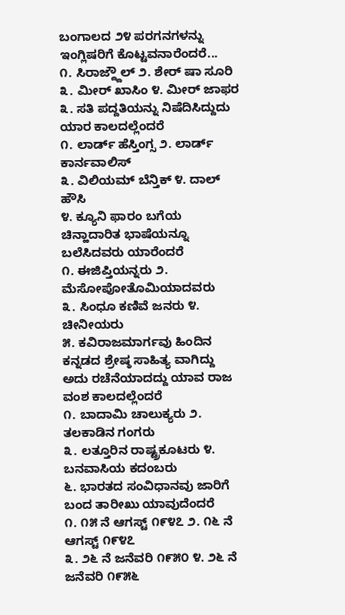ಬಂಗಾಲದ ೨೪ ಪರಗನಗಳನ್ನು ಇಂಗ್ಲಿಷರಿಗೆ ಕೊಟ್ಟವನಾರೆಂದರೆ...
೧. ಸಿರಾಜ್ದ್ದೌಲ್ ೨. ಶೇರ್ ಷಾ ಸೂರಿ
೩. ಮೀರ್ ಖಾಸಿಂ ೪. ಮೀರ್ ಜಾಫರ
೩. ಸತಿ ಪದ್ದತಿಯನ್ನು ನಿಷೆದಿಸಿದ್ದುದು ಯಾರ ಕಾಲದಲ್ಲೆಂದರೆ
೧. ಲಾರ್ಡ್ ಹೆಸ್ತಿಂಗ್ಸ ೨. ಲಾರ್ಡ್ ಕಾರ್ನವಾಲಿಸ್
೩. ವಿಲಿಯಮ್ ಬೆನ್ತಿಕ್ ೪. ದಾಲ್ ಹೌಸಿ
೪. ಕ್ಯೂನಿ ಫಾರಂ ಬಗೆಯ ಚಿನ್ಹಾದಾರಿತ ಭಾಷೆಯನ್ನೂ ಬಲೆಸಿದವರು ಯಾರೆಂದರೆ
೧. ಈಜಿಪ್ತಿಯನ್ನರು ೨. ಮೆಸೋಪೋತೊಮಿಯಾದವರು
೩. ಸಿಂಧೂ ಕಣಿವೆ ಜನರು ೪. ಚೀನೀಯರು
೫. ಕವಿರಾಜಮಾರ್ಗವು ಹಿಂದಿನ ಕನ್ನಡದ ಶ್ರೇಷ್ಠ ಸಾಹಿತ್ಯ ವಾಗಿದ್ದು
ಅದು ರಚೆನೆಯಾದದ್ದು ಯಾವ ರಾಜ ವಂಶ ಕಾಲದಲ್ಲೆಂದರೆ
೧. ಬಾದಾಮಿ ಚಾಲುಕ್ಯರು ೨. ತಲಕಾಡಿನ ಗಂಗರು
೩. ಲತ್ತೂರಿನ ರಾಷ್ಟ್ರಕೂಟರು ೪. ಬನವಾಸಿಯ ಕದಂಬರು
೬. ಭಾರತದ ಸಂವಿಧಾನವು ಜಾರಿಗೆ ಬಂದ ತಾರೀಖು ಯಾವುದೆಂದರೆ
೧. ೧೫ ನೆ ಆಗಸ್ಟ್ ೧೯೪೭ ೨. ೧೬ ನೆ ಆಗಸ್ಟ್ ೧೯೪೭
೩. ೨೬ ನೆ ಜನೆವರಿ ೧೯೫೦ ೪. ೨೬ ನೆ ಜನೆವರಿ ೧೯೫೬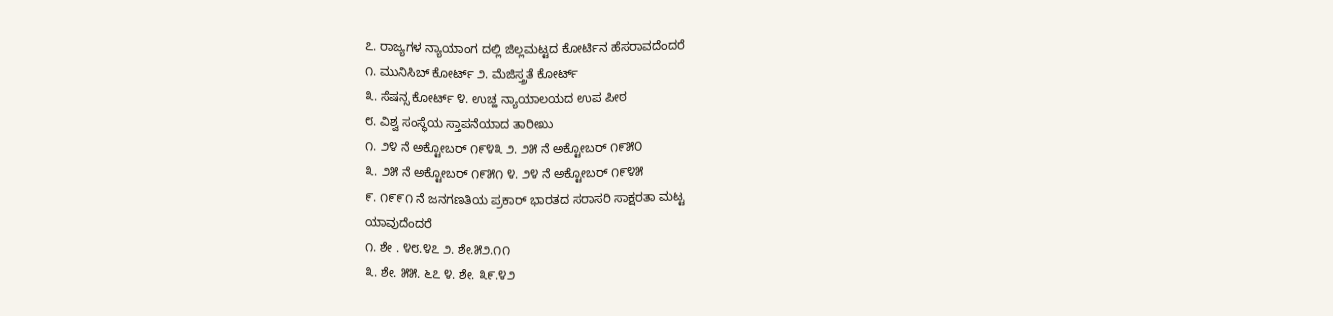೭. ರಾಜ್ಯಗಳ ನ್ಯಾಯಾಂಗ ದಲ್ಲಿ ಜಿಲ್ಲಮಟ್ಟದ ಕೋರ್ಟಿನ ಹೆಸರಾವದೆಂದರೆ
೧. ಮುನಿಸಿಬ್ ಕೋರ್ಟ್ ೨. ಮೆಜಿಸ್ತ್ರತೆ ಕೋರ್ಟ್
೩. ಸೆಷನ್ಸ ಕೋರ್ಟ್ ೪. ಉಚ್ಹ ನ್ಯಾಯಾಲಯದ ಉಪ ಪೀಠ
೮. ವಿಶ್ವ ಸಂಸ್ಥೆಯ ಸ್ತಾಪನೆಯಾದ ತಾರೀಖು
೧. ೨೪ ನೆ ಅಕ್ಟೋಬರ್ ೧೯೪೩ ೨. ೨೫ ನೆ ಅಕ್ಟೋಬರ್ ೧೯೫೦
೩. ೨೫ ನೆ ಅಕ್ಟೋಬರ್ ೧೯೫೧ ೪. ೨೪ ನೆ ಅಕ್ಟೋಬರ್ ೧೯೪೫
೯. ೧೯೯೧ ನೆ ಜನಗಣತಿಯ ಪ್ರಕಾರ್ ಭಾರತದ ಸರಾಸರಿ ಸಾಕ್ಷರತಾ ಮಟ್ಟ
ಯಾವುದೆಂದರೆ
೧. ಶೇ . ೪೮.೪೭ ೨. ಶೇ.೫೨.೧೧
೩. ಶೇ. ೫೫. ೬೭ ೪. ಶೇ. ೩೯.೪೨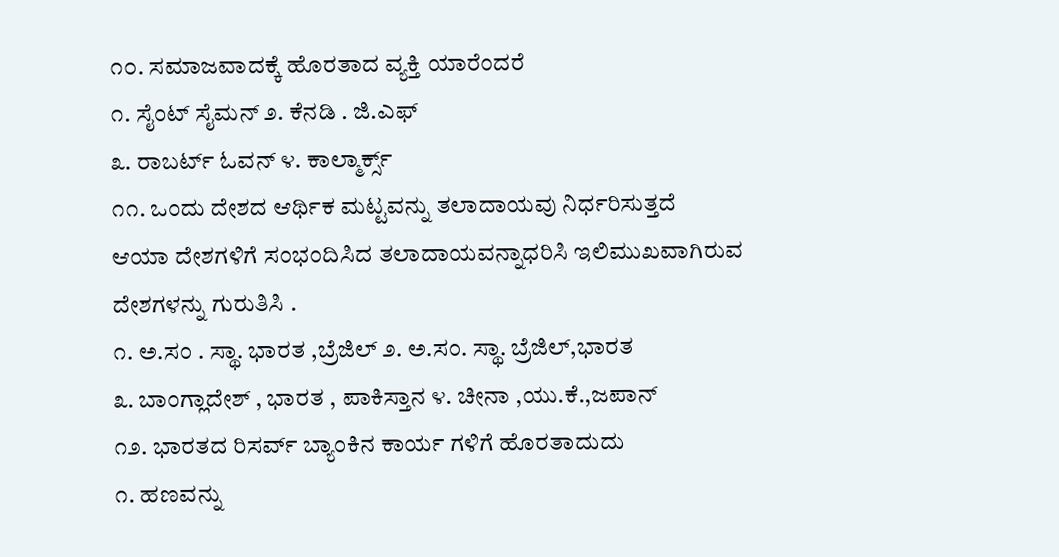೧೦. ಸಮಾಜವಾದಕ್ಕೆ ಹೊರತಾದ ವ್ಯಕ್ತಿ ಯಾರೆಂದರೆ
೧. ಸೈಂಟ್ ಸೈಮನ್ ೨. ಕೆನಡಿ . ಜಿ.ಎಫ್
೩. ರಾಬರ್ಟ್ ಓವನ್ ೪. ಕಾಲ್ಮಾರ್ಕ್ಸ್
೧೧. ಒಂದು ದೇಶದ ಆರ್ಥಿಕ ಮಟ್ಟವನ್ನು ತಲಾದಾಯವು ನಿರ್ಧರಿಸುತ್ತದೆ
ಆಯಾ ದೇಶಗಳಿಗೆ ಸಂಭಂದಿಸಿದ ತಲಾದಾಯವನ್ನಾಧರಿಸಿ ಇಲಿಮುಖವಾಗಿರುವ
ದೇಶಗಳನ್ನು ಗುರುತಿಸಿ .
೧. ಅ.ಸಂ . ಸ್ಥಾ. ಭಾರತ ,ಬ್ರೆಜಿಲ್ ೨. ಅ.ಸಂ. ಸ್ಥಾ. ಬ್ರೆಜಿಲ್,ಭಾರತ
೩. ಬಾಂಗ್ಲಾದೇಶ್ , ಭಾರತ , ಪಾಕಿಸ್ತಾನ ೪. ಚೀನಾ ,ಯು.ಕೆ.,ಜಪಾನ್
೧೨. ಭಾರತದ ರಿಸರ್ವ್ ಬ್ಯಾಂಕಿನ ಕಾರ್ಯ ಗಳಿಗೆ ಹೊರತಾದುದು
೧. ಹಣವನ್ನು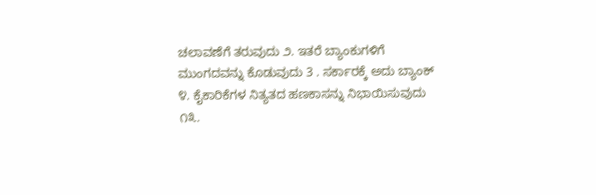ಚಲಾವಣೆಗೆ ತರುವುದು ೨. ಇತರೆ ಬ್ಯಾಂಕುಗಳಿಗೆ
ಮುಂಗದವನ್ನು ಕೊಡುವುದು 3 . ಸರ್ಕಾರಕ್ಕೆ ಅದು ಬ್ಯಾಂಕ್
೪. ಕೈಕಾರಿಕೆಗಳ ನಿತ್ಯತದ ಹಣಕಾಸನ್ನು ನಿಭಾಯಿಸುವುದು
೧೩.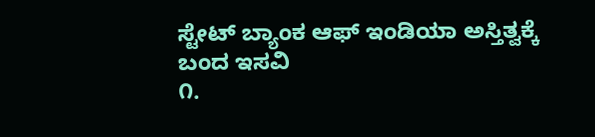ಸ್ಟೇಟ್ ಬ್ಯಾಂಕ ಆಫ್ ಇಂಡಿಯಾ ಅಸ್ತಿತ್ವಕ್ಕೆ ಬಂದ ಇಸವಿ
೧.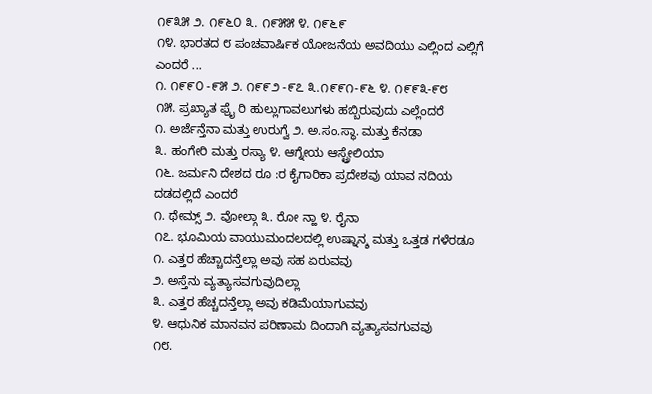೧೯೩೫ ೨. ೧೯೬೦ ೩. ೧೯೫೫ ೪. ೧೯೬೯
೧೪. ಭಾರತದ ೮ ಪಂಚವಾರ್ಷಿಕ ಯೋಜನೆಯ ಅವದಿಯು ಎಲ್ಲಿಂದ ಎಲ್ಲಿಗೆ
ಎಂದರೆ ...
೧. ೧೯೯೦ -೯೫ ೨. ೧೯೯೨ -೯೭ ೩.೧೯೯೧-೯೬ ೪. ೧೯೯೩-೯೮
೧೫. ಪ್ರಖ್ಯಾತ ಫ್ರೈ ರಿ ಹುಲ್ಲುಗಾವಲುಗಳು ಹಬ್ಬಿರುವುದು ಎಲ್ಲೆಂದರೆ
೧. ಅರ್ಜೆನ್ತೆನಾ ಮತ್ತು ಉರುಗ್ವೆ ೨. ಅ.ಸಂ.ಸ್ಥಾ. ಮತ್ತು ಕೆನಡಾ
೩. ಹಂಗೇರಿ ಮತ್ತು ರಸ್ಯಾ ೪. ಆಗ್ನೇಯ ಆಸ್ಟ್ರೇಲಿಯಾ
೧೬. ಜರ್ಮನಿ ದೇಶದ ರೂ :ರ ಕೈಗಾರಿಕಾ ಪ್ರದೇಶವು ಯಾವ ನದಿಯ
ದಡದಲ್ಲಿದೆ ಎಂದರೆ
೧. ಥೇಮ್ಸ್ ೨. ವೋಲ್ಗಾ ೩. ರೋ ನ್ಹಾ ೪. ರೈನಾ
೧೭. ಭೂಮಿಯ ವಾಯುಮಂದಲದಲ್ಲಿ ಉಷ್ನಾನ್ಶ ಮತ್ತು ಒತ್ತಡ ಗಳೆರಡೂ
೧. ಎತ್ತರ ಹೆಚ್ಚಾದನ್ತೆಲ್ಲಾ ಅವು ಸಹ ಏರುವವು
೨. ಅಸ್ತೆನು ವ್ಯತ್ಯಾಸವಗುವುದಿಲ್ಲಾ
೩. ಎತ್ತರ ಹೆಚ್ಚದನ್ತೆಲ್ಲಾ ಅವು ಕಡಿಮೆಯಾಗುವವು
೪. ಆಧುನಿಕ ಮಾನವನ ಪರಿಣಾಮ ದಿಂದಾಗಿ ವ್ಯತ್ಯಾಸವಗುವವು
೧೮.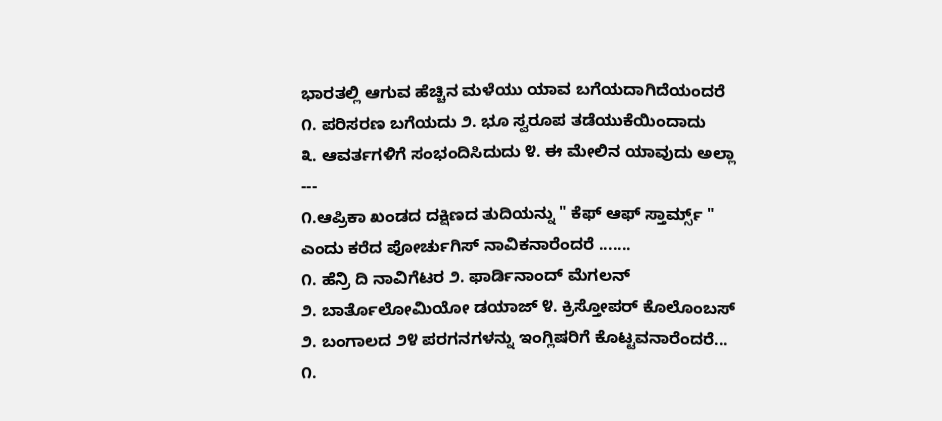ಭಾರತಲ್ಲಿ ಆಗುವ ಹೆಚ್ಚಿನ ಮಳೆಯು ಯಾವ ಬಗೆಯದಾಗಿದೆಯಂದರೆ
೧. ಪರಿಸರಣ ಬಗೆಯದು ೨. ಭೂ ಸ್ವರೂಪ ತಡೆಯುಕೆಯಿಂದಾದು
೩. ಆವರ್ತಗಳಿಗೆ ಸಂಭಂದಿಸಿದುದು ೪. ಈ ಮೇಲಿನ ಯಾವುದು ಅಲ್ಲಾ
---
೧.ಆಪ್ರಿಕಾ ಖಂಡದ ದಕ್ಷಿಣದ ತುದಿಯನ್ನು " ಕೆಫ್ ಆಫ್ ಸ್ತಾರ್ಮ್ಸ್ "
ಎಂದು ಕರೆದ ಪೋರ್ಚುಗಿಸ್ ನಾವಿಕನಾರೆಂದರೆ .......
೧. ಹೆನ್ರಿ ದಿ ನಾವಿಗೆಟರ ೨. ಫಾರ್ಡಿನಾಂದ್ ಮೆಗಲನ್
೨. ಬಾರ್ತೊಲೋಮಿಯೋ ಡಯಾಜ್ ೪. ಕ್ರಿಸ್ತೋಪರ್ ಕೊಲೊಂಬಸ್
೨. ಬಂಗಾಲದ ೨೪ ಪರಗನಗಳನ್ನು ಇಂಗ್ಲಿಷರಿಗೆ ಕೊಟ್ಟವನಾರೆಂದರೆ...
೧.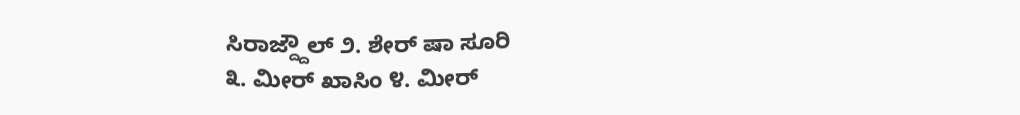ಸಿರಾಜ್ದ್ದೌಲ್ ೨. ಶೇರ್ ಷಾ ಸೂರಿ
೩. ಮೀರ್ ಖಾಸಿಂ ೪. ಮೀರ್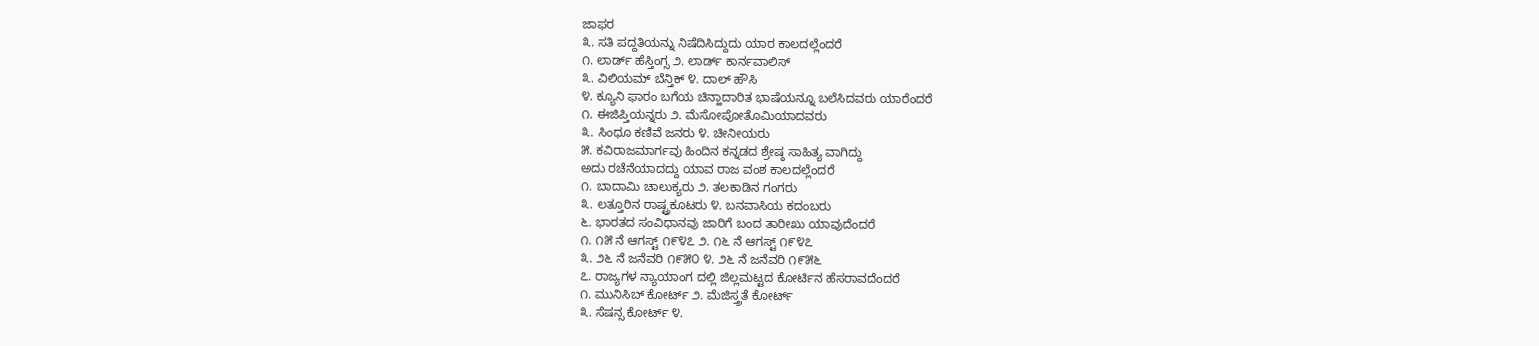ಜಾಫರ
೩. ಸತಿ ಪದ್ದತಿಯನ್ನು ನಿಷೆದಿಸಿದ್ದುದು ಯಾರ ಕಾಲದಲ್ಲೆಂದರೆ
೧. ಲಾರ್ಡ್ ಹೆಸ್ತಿಂಗ್ಸ ೨. ಲಾರ್ಡ್ ಕಾರ್ನವಾಲಿಸ್
೩. ವಿಲಿಯಮ್ ಬೆನ್ತಿಕ್ ೪. ದಾಲ್ ಹೌಸಿ
೪. ಕ್ಯೂನಿ ಫಾರಂ ಬಗೆಯ ಚಿನ್ಹಾದಾರಿತ ಭಾಷೆಯನ್ನೂ ಬಲೆಸಿದವರು ಯಾರೆಂದರೆ
೧. ಈಜಿಪ್ತಿಯನ್ನರು ೨. ಮೆಸೋಪೋತೊಮಿಯಾದವರು
೩. ಸಿಂಧೂ ಕಣಿವೆ ಜನರು ೪. ಚೀನೀಯರು
೫. ಕವಿರಾಜಮಾರ್ಗವು ಹಿಂದಿನ ಕನ್ನಡದ ಶ್ರೇಷ್ಠ ಸಾಹಿತ್ಯ ವಾಗಿದ್ದು
ಅದು ರಚೆನೆಯಾದದ್ದು ಯಾವ ರಾಜ ವಂಶ ಕಾಲದಲ್ಲೆಂದರೆ
೧. ಬಾದಾಮಿ ಚಾಲುಕ್ಯರು ೨. ತಲಕಾಡಿನ ಗಂಗರು
೩. ಲತ್ತೂರಿನ ರಾಷ್ಟ್ರಕೂಟರು ೪. ಬನವಾಸಿಯ ಕದಂಬರು
೬. ಭಾರತದ ಸಂವಿಧಾನವು ಜಾರಿಗೆ ಬಂದ ತಾರೀಖು ಯಾವುದೆಂದರೆ
೧. ೧೫ ನೆ ಆಗಸ್ಟ್ ೧೯೪೭ ೨. ೧೬ ನೆ ಆಗಸ್ಟ್ ೧೯೪೭
೩. ೨೬ ನೆ ಜನೆವರಿ ೧೯೫೦ ೪. ೨೬ ನೆ ಜನೆವರಿ ೧೯೫೬
೭. ರಾಜ್ಯಗಳ ನ್ಯಾಯಾಂಗ ದಲ್ಲಿ ಜಿಲ್ಲಮಟ್ಟದ ಕೋರ್ಟಿನ ಹೆಸರಾವದೆಂದರೆ
೧. ಮುನಿಸಿಬ್ ಕೋರ್ಟ್ ೨. ಮೆಜಿಸ್ತ್ರತೆ ಕೋರ್ಟ್
೩. ಸೆಷನ್ಸ ಕೋರ್ಟ್ ೪.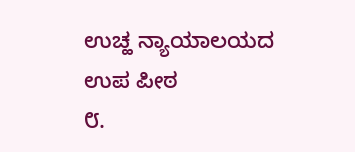ಉಚ್ಹ ನ್ಯಾಯಾಲಯದ ಉಪ ಪೀಠ
೮.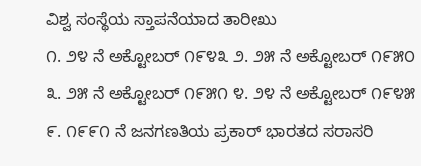ವಿಶ್ವ ಸಂಸ್ಥೆಯ ಸ್ತಾಪನೆಯಾದ ತಾರೀಖು
೧. ೨೪ ನೆ ಅಕ್ಟೋಬರ್ ೧೯೪೩ ೨. ೨೫ ನೆ ಅಕ್ಟೋಬರ್ ೧೯೫೦
೩. ೨೫ ನೆ ಅಕ್ಟೋಬರ್ ೧೯೫೧ ೪. ೨೪ ನೆ ಅಕ್ಟೋಬರ್ ೧೯೪೫
೯. ೧೯೯೧ ನೆ ಜನಗಣತಿಯ ಪ್ರಕಾರ್ ಭಾರತದ ಸರಾಸರಿ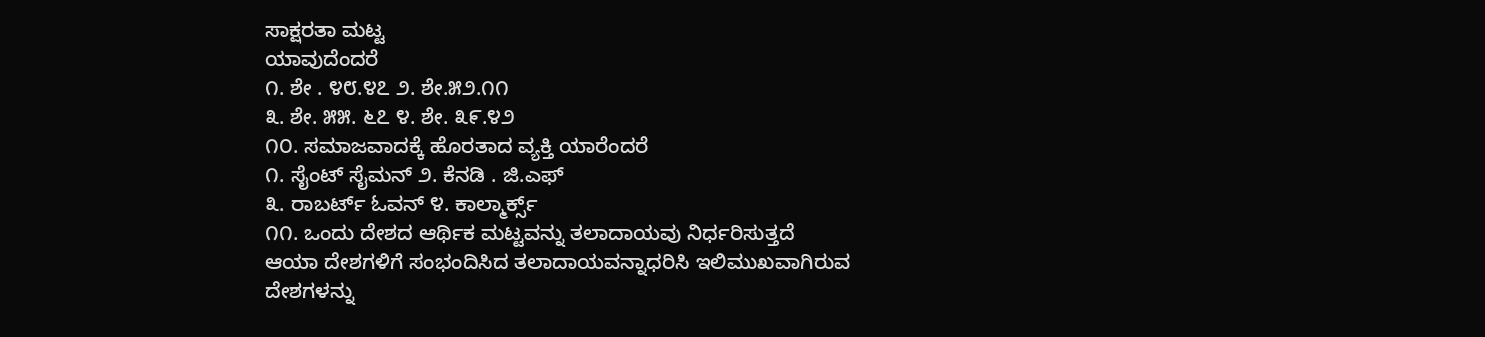ಸಾಕ್ಷರತಾ ಮಟ್ಟ
ಯಾವುದೆಂದರೆ
೧. ಶೇ . ೪೮.೪೭ ೨. ಶೇ.೫೨.೧೧
೩. ಶೇ. ೫೫. ೬೭ ೪. ಶೇ. ೩೯.೪೨
೧೦. ಸಮಾಜವಾದಕ್ಕೆ ಹೊರತಾದ ವ್ಯಕ್ತಿ ಯಾರೆಂದರೆ
೧. ಸೈಂಟ್ ಸೈಮನ್ ೨. ಕೆನಡಿ . ಜಿ.ಎಫ್
೩. ರಾಬರ್ಟ್ ಓವನ್ ೪. ಕಾಲ್ಮಾರ್ಕ್ಸ್
೧೧. ಒಂದು ದೇಶದ ಆರ್ಥಿಕ ಮಟ್ಟವನ್ನು ತಲಾದಾಯವು ನಿರ್ಧರಿಸುತ್ತದೆ
ಆಯಾ ದೇಶಗಳಿಗೆ ಸಂಭಂದಿಸಿದ ತಲಾದಾಯವನ್ನಾಧರಿಸಿ ಇಲಿಮುಖವಾಗಿರುವ
ದೇಶಗಳನ್ನು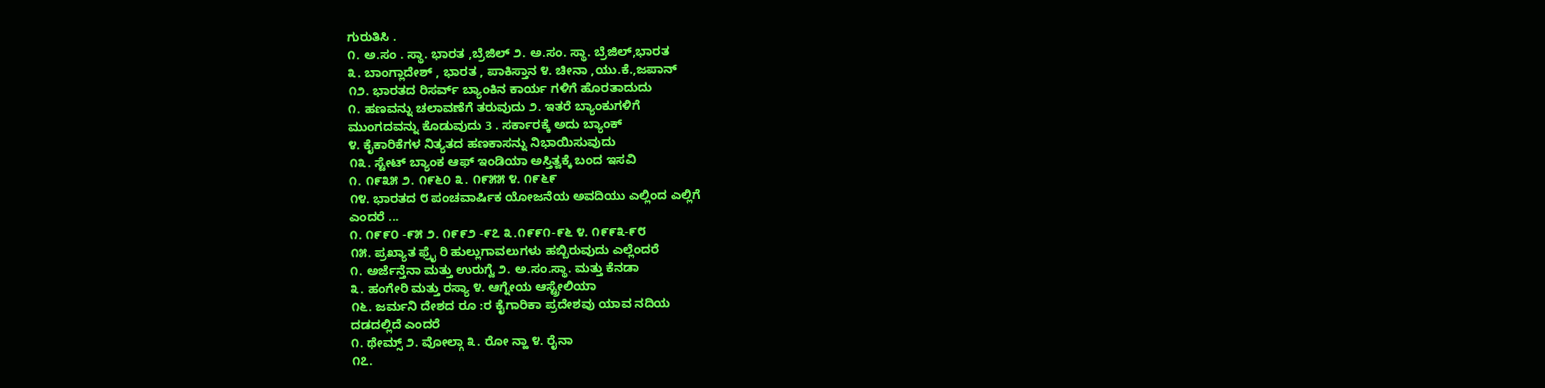ಗುರುತಿಸಿ .
೧. ಅ.ಸಂ . ಸ್ಥಾ. ಭಾರತ ,ಬ್ರೆಜಿಲ್ ೨. ಅ.ಸಂ. ಸ್ಥಾ. ಬ್ರೆಜಿಲ್,ಭಾರತ
೩. ಬಾಂಗ್ಲಾದೇಶ್ , ಭಾರತ , ಪಾಕಿಸ್ತಾನ ೪. ಚೀನಾ ,ಯು.ಕೆ.,ಜಪಾನ್
೧೨. ಭಾರತದ ರಿಸರ್ವ್ ಬ್ಯಾಂಕಿನ ಕಾರ್ಯ ಗಳಿಗೆ ಹೊರತಾದುದು
೧. ಹಣವನ್ನು ಚಲಾವಣೆಗೆ ತರುವುದು ೨. ಇತರೆ ಬ್ಯಾಂಕುಗಳಿಗೆ
ಮುಂಗದವನ್ನು ಕೊಡುವುದು 3 . ಸರ್ಕಾರಕ್ಕೆ ಅದು ಬ್ಯಾಂಕ್
೪. ಕೈಕಾರಿಕೆಗಳ ನಿತ್ಯತದ ಹಣಕಾಸನ್ನು ನಿಭಾಯಿಸುವುದು
೧೩. ಸ್ಟೇಟ್ ಬ್ಯಾಂಕ ಆಫ್ ಇಂಡಿಯಾ ಅಸ್ತಿತ್ವಕ್ಕೆ ಬಂದ ಇಸವಿ
೧. ೧೯೩೫ ೨. ೧೯೬೦ ೩. ೧೯೫೫ ೪. ೧೯೬೯
೧೪. ಭಾರತದ ೮ ಪಂಚವಾರ್ಷಿಕ ಯೋಜನೆಯ ಅವದಿಯು ಎಲ್ಲಿಂದ ಎಲ್ಲಿಗೆ
ಎಂದರೆ ...
೧. ೧೯೯೦ -೯೫ ೨. ೧೯೯೨ -೯೭ ೩.೧೯೯೧-೯೬ ೪. ೧೯೯೩-೯೮
೧೫. ಪ್ರಖ್ಯಾತ ಫ್ರೈ ರಿ ಹುಲ್ಲುಗಾವಲುಗಳು ಹಬ್ಬಿರುವುದು ಎಲ್ಲೆಂದರೆ
೧. ಅರ್ಜೆನ್ತೆನಾ ಮತ್ತು ಉರುಗ್ವೆ ೨. ಅ.ಸಂ.ಸ್ಥಾ. ಮತ್ತು ಕೆನಡಾ
೩. ಹಂಗೇರಿ ಮತ್ತು ರಸ್ಯಾ ೪. ಆಗ್ನೇಯ ಆಸ್ಟ್ರೇಲಿಯಾ
೧೬. ಜರ್ಮನಿ ದೇಶದ ರೂ :ರ ಕೈಗಾರಿಕಾ ಪ್ರದೇಶವು ಯಾವ ನದಿಯ
ದಡದಲ್ಲಿದೆ ಎಂದರೆ
೧. ಥೇಮ್ಸ್ ೨. ವೋಲ್ಗಾ ೩. ರೋ ನ್ಹಾ ೪. ರೈನಾ
೧೭.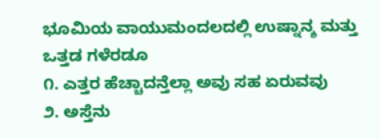ಭೂಮಿಯ ವಾಯುಮಂದಲದಲ್ಲಿ ಉಷ್ನಾನ್ಶ ಮತ್ತು ಒತ್ತಡ ಗಳೆರಡೂ
೧. ಎತ್ತರ ಹೆಚ್ಚಾದನ್ತೆಲ್ಲಾ ಅವು ಸಹ ಏರುವವು
೨. ಅಸ್ತೆನು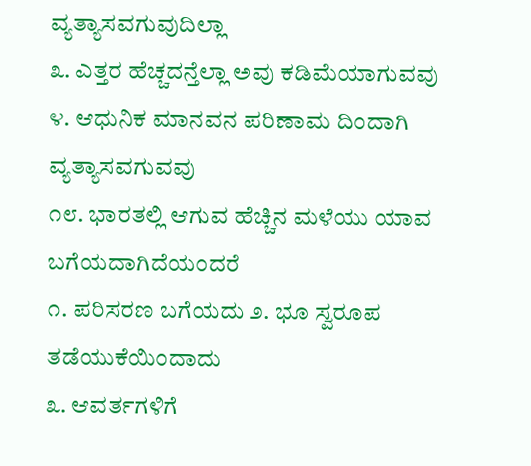ವ್ಯತ್ಯಾಸವಗುವುದಿಲ್ಲಾ
೩. ಎತ್ತರ ಹೆಚ್ಚದನ್ತೆಲ್ಲಾ ಅವು ಕಡಿಮೆಯಾಗುವವು
೪. ಆಧುನಿಕ ಮಾನವನ ಪರಿಣಾಮ ದಿಂದಾಗಿ ವ್ಯತ್ಯಾಸವಗುವವು
೧೮. ಭಾರತಲ್ಲಿ ಆಗುವ ಹೆಚ್ಚಿನ ಮಳೆಯು ಯಾವ ಬಗೆಯದಾಗಿದೆಯಂದರೆ
೧. ಪರಿಸರಣ ಬಗೆಯದು ೨. ಭೂ ಸ್ವರೂಪ ತಡೆಯುಕೆಯಿಂದಾದು
೩. ಆವರ್ತಗಳಿಗೆ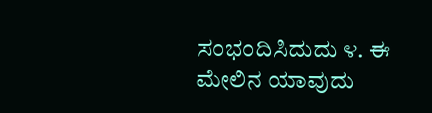ಸಂಭಂದಿಸಿದುದು ೪. ಈ ಮೇಲಿನ ಯಾವುದು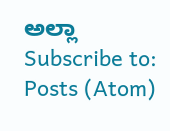ಅಲ್ಲಾ
Subscribe to:
Posts (Atom)